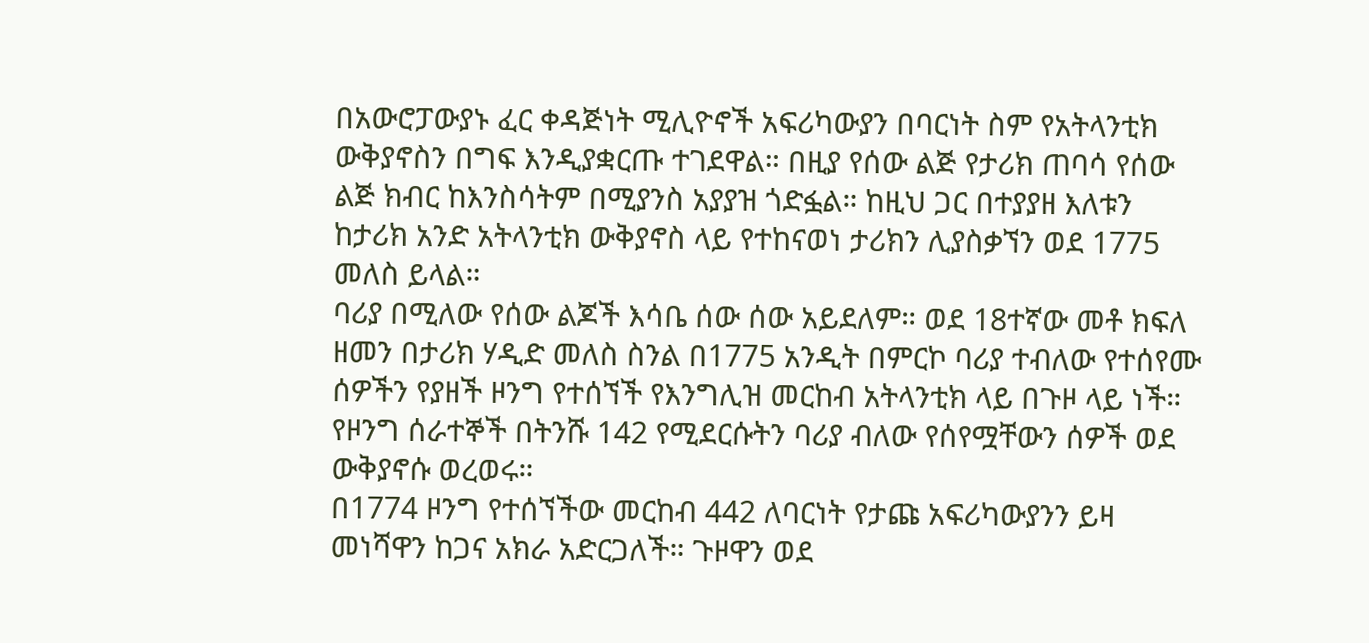በአውሮፓውያኑ ፈር ቀዳጅነት ሚሊዮኖች አፍሪካውያን በባርነት ስም የአትላንቲክ ውቅያኖስን በግፍ እንዲያቋርጡ ተገደዋል። በዚያ የሰው ልጅ የታሪክ ጠባሳ የሰው ልጅ ክብር ከእንስሳትም በሚያንስ አያያዝ ጎድፏል። ከዚህ ጋር በተያያዘ እለቱን ከታሪክ አንድ አትላንቲክ ውቅያኖስ ላይ የተከናወነ ታሪክን ሊያስቃኘን ወደ 1775 መለስ ይላል።
ባሪያ በሚለው የሰው ልጆች እሳቤ ሰው ሰው አይደለም። ወደ 18ተኛው መቶ ክፍለ ዘመን በታሪክ ሃዲድ መለስ ስንል በ1775 አንዲት በምርኮ ባሪያ ተብለው የተሰየሙ ሰዎችን የያዘች ዞንግ የተሰኘች የእንግሊዝ መርከብ አትላንቲክ ላይ በጉዞ ላይ ነች። የዞንግ ሰራተኞች በትንሹ 142 የሚደርሱትን ባሪያ ብለው የሰየሟቸውን ሰዎች ወደ ውቅያኖሱ ወረወሩ።
በ1774 ዞንግ የተሰኘችው መርከብ 442 ለባርነት የታጩ አፍሪካውያንን ይዛ መነሻዋን ከጋና አክራ አድርጋለች። ጉዞዋን ወደ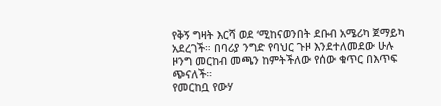የቅኝ ግዛት እርሻ ወደ ‘ሚከናወንበት ደቡብ አሜሪካ ጀማይካ አደረገች። በባሪያ ንግድ የባህር ጉዞ እንደተለመደው ሁሉ ዞንግ መርከብ መጫን ከምትችለው የሰው ቁጥር በእጥፍ ጭናለች።
የመርከቧ የውሃ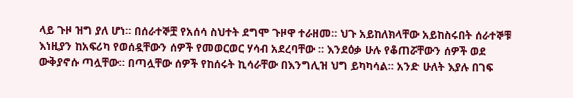ላይ ጉዞ ዝግ ያለ ሆነ። በሰራተኞቿ የአሰሳ ስህተት ደግሞ ጉዞዋ ተራዘመ። ህጉ አይከለክላቸው አይከስሩበት ሰራተኞቹ እነዚያን ከአፍሪካ የወሰዷቸውን ሰዎች የመወርወር ሃሳብ አደረባቸው ። እንደዕቃ ሁሉ የቆጠሯቸውን ሰዎች ወደ ውቅያኖሱ ጣሏቸው። በጣሏቸው ሰዎች የከሰሩት ኪሳራቸው በእንግሊዝ ህግ ይካካሳል። አንድ ሁለት እያሉ በገፍ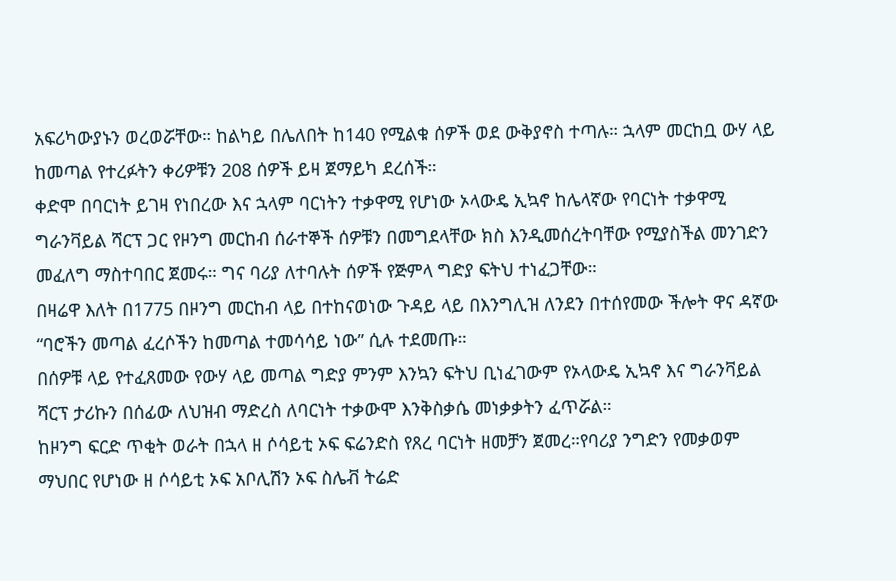አፍሪካውያኑን ወረወሯቸው። ከልካይ በሌለበት ከ140 የሚልቁ ሰዎች ወደ ውቅያኖስ ተጣሉ። ኋላም መርከቧ ውሃ ላይ ከመጣል የተረፉትን ቀሪዎቹን 208 ሰዎች ይዛ ጀማይካ ደረሰች።
ቀድሞ በባርነት ይገዛ የነበረው እና ኋላም ባርነትን ተቃዋሚ የሆነው ኦላውዴ ኢኳኖ ከሌላኛው የባርነት ተቃዋሚ ግራንቫይል ሻርፕ ጋር የዞንግ መርከብ ሰራተኞች ሰዎቹን በመግደላቸው ክስ እንዲመሰረትባቸው የሚያስችል መንገድን መፈለግ ማስተባበር ጀመሩ። ግና ባሪያ ለተባሉት ሰዎች የጅምላ ግድያ ፍትህ ተነፈጋቸው።
በዛሬዋ እለት በ1775 በዞንግ መርከብ ላይ በተከናወነው ጉዳይ ላይ በእንግሊዝ ለንደን በተሰየመው ችሎት ዋና ዳኛው “ባሮችን መጣል ፈረሶችን ከመጣል ተመሳሳይ ነው” ሲሉ ተደመጡ።
በሰዎቹ ላይ የተፈጸመው የውሃ ላይ መጣል ግድያ ምንም እንኳን ፍትህ ቢነፈገውም የኦላውዴ ኢኳኖ እና ግራንቫይል ሻርፕ ታሪኩን በሰፊው ለህዝብ ማድረስ ለባርነት ተቃውሞ እንቅስቃሴ መነቃቃትን ፈጥሯል።
ከዞንግ ፍርድ ጥቂት ወራት በኋላ ዘ ሶሳይቲ ኦፍ ፍሬንድስ የጸረ ባርነት ዘመቻን ጀመረ።የባሪያ ንግድን የመቃወም ማህበር የሆነው ዘ ሶሳይቲ ኦፍ አቦሊሽን ኦፍ ስሌቭ ትሬድ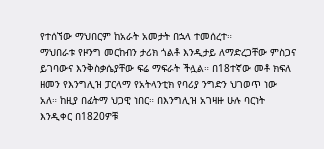የተሰኘው ማህበርም ከአራት አመታት በኋላ ተመሰረተ።
ማህበራቱ የዞንግ መርከብን ታሪክ ጎልቶ እንዲታይ ለማድረጋቸው ምስጋና ይገባውና እንቅስቃሴያቸው ፍሬ ማፍራት ችሏል። በ18ተኛው መቶ ክፍለ ዘመን የእንግሊዝ ፓርላማ የአትላንቲክ የባሪያ ንግድን ህገወጥ ነው አለ። ከዚያ በፊትማ ህጋዊ ነበር። በእንግሊዝ አገዛዙ ሁሉ ባርነት እንዲቀር በ1820ዎቹ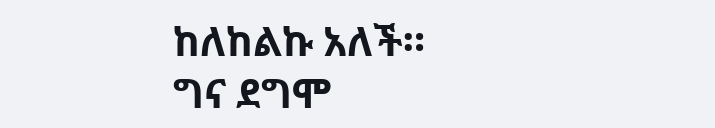ከለከልኩ አለች።
ግና ደግሞ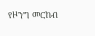የዞንግ መርከብ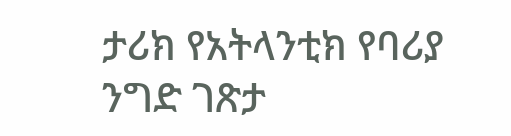ታሪክ የአትላንቲክ የባሪያ ንግድ ገጽታ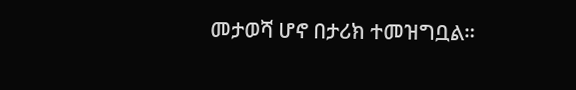መታወሻ ሆኖ በታሪክ ተመዝግቧል።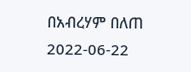በአብረሃም በለጠ
2022-06-22